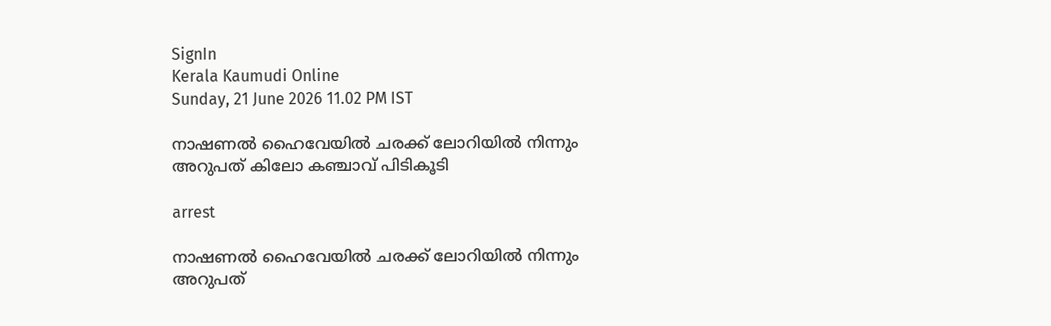SignIn
Kerala Kaumudi Online
Sunday, 21 June 2026 11.02 PM IST

നാഷണൽ ഹൈവേയിൽ ചരക്ക് ലോറിയിൽ നിന്നും അറുപത് കിലോ കഞ്ചാവ് പിടികൂടി

arrest

നാഷണൽ ഹൈവേയിൽ ചരക്ക് ലോറിയിൽ നിന്നും അറുപത്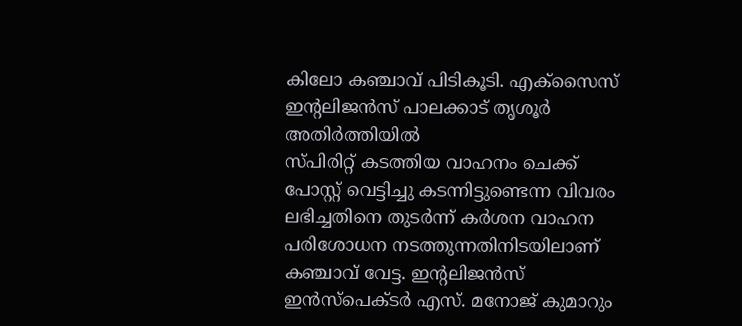കിലോ കഞ്ചാവ് പിടികൂടി. എക്‌സൈസ് ഇന്റലിജൻസ് പാലക്കാട് തൃശൂർ അതിർത്തിയിൽ
സ്പിരിറ്റ് കടത്തിയ വാഹനം ചെക്ക് പോസ്റ്റ് വെട്ടിച്ചു കടന്നിട്ടുണ്ടെന്ന വിവരം ലഭിച്ചതിനെ തുടർന്ന് കർശന വാഹന പരിശോധന നടത്തുന്നതിനിടയിലാണ് കഞ്ചാവ് വേട്ട. ഇന്റലിജൻസ് ഇൻസ്‌പെക്ടർ എസ്. മനോജ് കുമാറും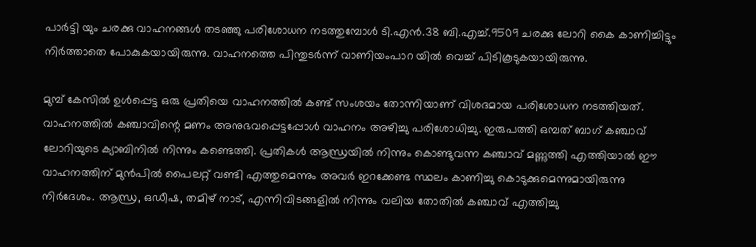പാർട്ടി യും ചരക്കു വാഹനങ്ങൾ തടഞ്ഞു പരിശോധന നടത്തുമ്പോൾ ടി.എൻ.38 ബി.എച്ച്.9509 ചരക്കു ലോറി കൈ കാണിച്ചിട്ടും നിർത്താതെ പോകുകയായിരുന്നു. വാഹനത്തെ പിന്തുടർന്ന് വാണിയംപാറ യിൽ വെച്ച് പിടികൂടുകയായിരുന്നു.

മുമ്പ് കേസിൽ ഉൾപ്പെട്ട ഒരു പ്രതിയെ വാഹനത്തിൽ കണ്ട് സംശയം തോന്നിയാണ് വിശദമായ പരിശോധന നടത്തിയത്. വാഹനത്തിൽ കഞ്ചാവിന്റെ മണം അനുഭവപ്പെട്ടപ്പോൾ വാഹനം അഴിച്ചു പരിശോധിച്ചു. ഇരുപത്തി ഒമ്പത് ബാഗ് കഞ്ചാവ് ലോറിയുടെ ക്യാബിനിൽ നിന്നും കണ്ടെത്തി. പ്രതികൾ ആന്ധ്രയിൽ നിന്നും കൊണ്ടുവന്ന കഞ്ചാവ് മണ്ണുത്തി എത്തിയാൽ ഈ വാഹനത്തിന് മുൻപിൽ പൈലറ്റ് വണ്ടി എത്തുമെന്നും അവർ ഇറക്കേണ്ട സ്ഥലം കാണിച്ചു കൊടുക്കുമെന്നുമായിരുന്നു നിർദേശം. ആന്ധ്ര, ഒഡീഷ, തമിഴ് നാട്, എന്നിവിടങ്ങളിൽ നിന്നും വലിയ തോതിൽ കഞ്ചാവ് എത്തിച്ചു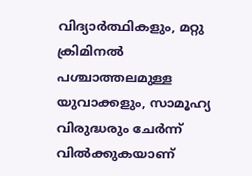വിദ്യാർത്ഥികളും, മറ്റു ക്രിമിനൽ പശ്ചാത്തലമുള്ള യുവാക്കളും, സാമൂഹ്യ വിരുദ്ധരും ചേർന്ന് വിൽക്കുകയാണ്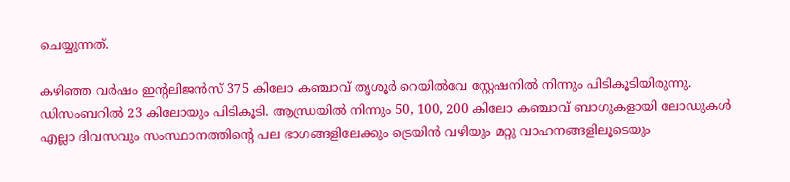ചെയ്യുന്നത്.

കഴിഞ്ഞ വർഷം ഇന്റലിജൻസ് 375 കിലോ കഞ്ചാവ് തൃശൂർ റെയിൽവേ സ്റ്റേഷനിൽ നിന്നും പിടികൂടിയിരുന്നു. ഡിസംബറിൽ 23 കിലോയും പിടികൂടി. ആന്ധ്രയിൽ നിന്നും 50, 100, 200 കിലോ കഞ്ചാവ് ബാഗുകളായി ലോഡുകൾ എല്ലാ ദിവസവും സംസ്ഥാനത്തിന്റെ പല ഭാഗങ്ങളിലേക്കും ട്രെയിൻ വഴിയും മറ്റു വാഹനങ്ങളിലൂടെയും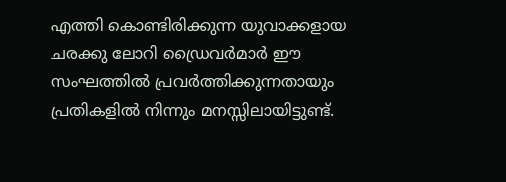എത്തി കൊണ്ടിരിക്കുന്ന യുവാക്കളായ ചരക്കു ലോറി ഡ്രൈവർമാർ ഈ സംഘത്തിൽ പ്രവർത്തിക്കുന്നതായും പ്രതികളിൽ നിന്നും മനസ്സിലായിട്ടുണ്ട്.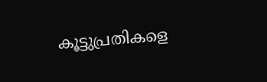കൂട്ടുപ്രതികളെ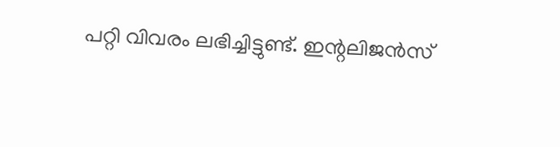പറ്റി വിവരം ലഭിച്ചിട്ടുണ്ട്. ഇന്റലിജൻസ്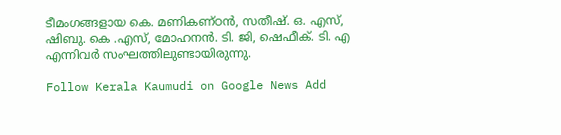ടീമംഗങ്ങളായ കെ. മണികണ്‌ഠൻ, സതീഷ്. ഒ. എസ്, ഷിബു. കെ .എസ്, മോഹനൻ. ടി. ജി, ഷെഫീക്. ടി. എ എന്നിവർ സംഘത്തിലുണ്ടായിരുന്നു.

Follow Kerala Kaumudi on Google News Add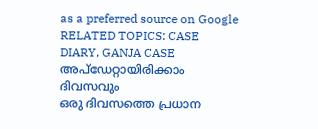as a preferred source on Google
RELATED TOPICS: CASE DIARY, GANJA CASE
അപ്ഡേറ്റായിരിക്കാം ദിവസവും
ഒരു ദിവസത്തെ പ്രധാന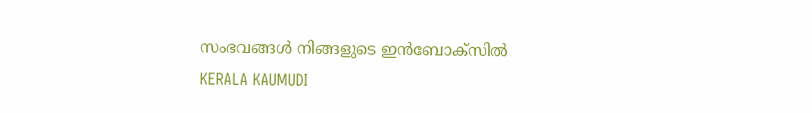സംഭവങ്ങൾ നിങ്ങളുടെ ഇൻബോക്സിൽ
KERALA KAUMUDI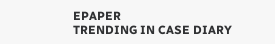EPAPER
TRENDING IN CASE DIARY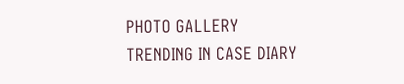PHOTO GALLERY
TRENDING IN CASE DIARY